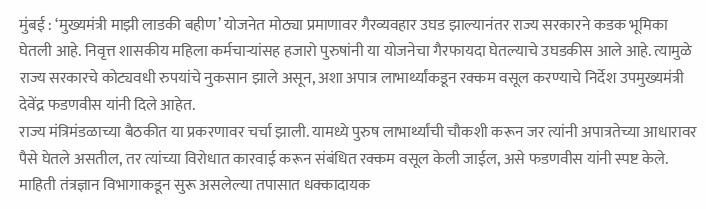मुंबई : ‘मुख्यमंत्री माझी लाडकी बहीण’ योजनेत मोठ्या प्रमाणावर गैरव्यवहार उघड झाल्यानंतर राज्य सरकारने कडक भूमिका घेतली आहे. निवृत्त शासकीय महिला कर्मचाऱ्यांसह हजारो पुरुषांनी या योजनेचा गैरफायदा घेतल्याचे उघडकीस आले आहे. त्यामुळे राज्य सरकारचे कोट्यवधी रुपयांचे नुकसान झाले असून, अशा अपात्र लाभार्थ्यांकडून रक्कम वसूल करण्याचे निर्देश उपमुख्यमंत्री देवेंद्र फडणवीस यांनी दिले आहेत.
राज्य मंत्रिमंडळाच्या बैठकीत या प्रकरणावर चर्चा झाली. यामध्ये पुरुष लाभार्थ्यांची चौकशी करून जर त्यांनी अपात्रतेच्या आधारावर पैसे घेतले असतील, तर त्यांच्या विरोधात कारवाई करून संबंधित रक्कम वसूल केली जाईल, असे फडणवीस यांनी स्पष्ट केले.
माहिती तंत्रज्ञान विभागाकडून सुरू असलेल्या तपासात धक्कादायक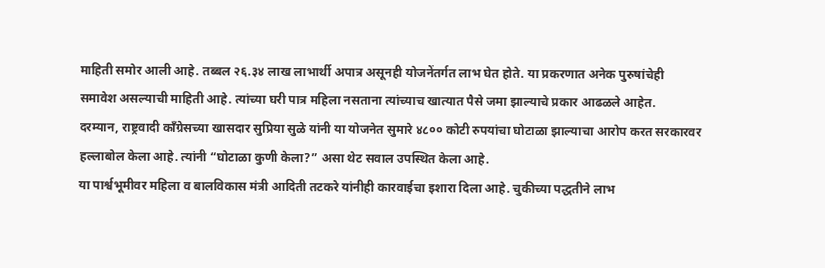माहिती समोर आली आहे. तब्बल २६.३४ लाख लाभार्थी अपात्र असूनही योजनेंतर्गत लाभ घेत होते. या प्रकरणात अनेक पुरुषांचेही समावेश असल्याची माहिती आहे. त्यांच्या घरी पात्र महिला नसताना त्यांच्याच खात्यात पैसे जमा झाल्याचे प्रकार आढळले आहेत.
दरम्यान, राष्ट्रवादी काँग्रेसच्या खासदार सुप्रिया सुळे यांनी या योजनेत सुमारे ४८०० कोटी रुपयांचा घोटाळा झाल्याचा आरोप करत सरकारवर हल्लाबोल केला आहे. त्यांनी “घोटाळा कुणी केला?” असा थेट सवाल उपस्थित केला आहे.
या पार्श्वभूमीवर महिला व बालविकास मंत्री आदिती तटकरे यांनीही कारवाईचा इशारा दिला आहे. चुकीच्या पद्धतीने लाभ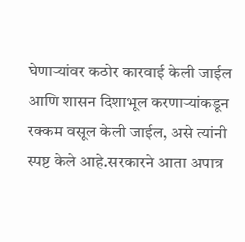घेणाऱ्यांवर कठोर कारवाई केली जाईल आणि शासन दिशाभूल करणाऱ्यांकडून रक्कम वसूल केली जाईल, असे त्यांनी स्पष्ट केले आहे.सरकारने आता अपात्र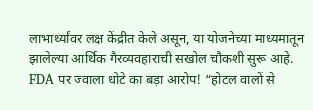लाभार्थ्यांवर लक्ष केंद्रीत केले असून, या योजनेच्या माध्यमातून झालेल्या आर्थिक गैरव्यवहाराची सखोल चौकशी सुरू आहे.
FDA पर ज्वाला धोटे का बड़ा आरोप! “होटल वालों से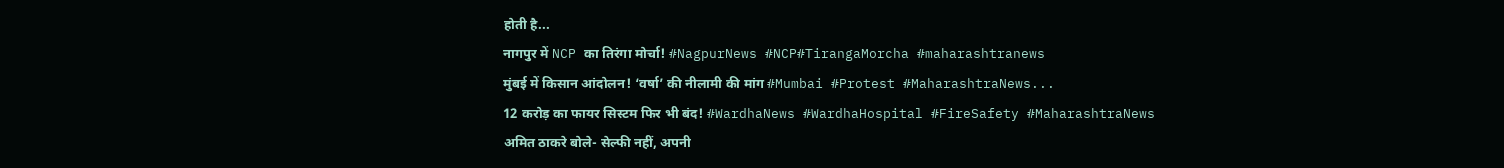होती है...
नागपुर में NCP का तिरंगा मोर्चा! #NagpurNews #NCP#TirangaMorcha #maharashtranews
मुंबई में किसान आंदोलन! ‘वर्षा’ की नीलामी की मांग #Mumbai #Protest #MaharashtraNews...
12 करोड़ का फायर सिस्टम फिर भी बंद! #WardhaNews #WardhaHospital #FireSafety #MaharashtraNews
अमित ठाकरे बोले- सेल्फी नहीं, अपनी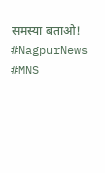समस्या बताओ! #NagpurNews #MNS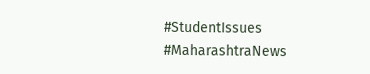#StudentIssues #MaharashtraNews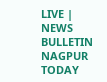LIVE | NEWS BULLETIN NAGPUR TODAY